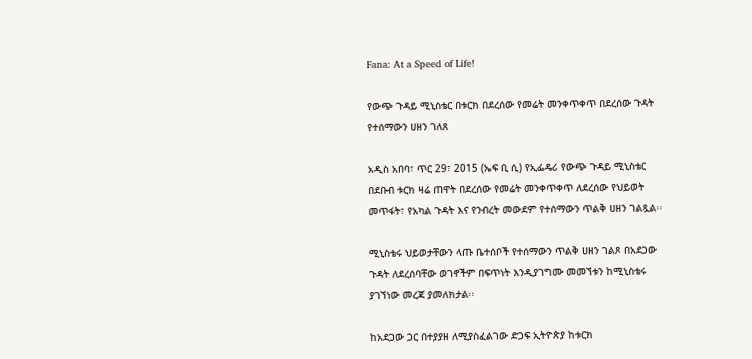Fana: At a Speed of Life!

የውጭ ጉዳይ ሚኒስቴር በቱርክ በደረሰው የመሬት መንቀጥቀጥ በደረሰው ጉዳት የተሰማውን ሀዘን ገለጸ

አዲስ አበባ፣ ጥር 29፣ 2015 (ኤፍ ቢ ሲ) የኢፌዴሪ የውጭ ጉዳይ ሚኒስቴር በደቡብ ቱርክ ዛሬ ጠዋት በደረሰው የመሬት መንቀጥቀጥ ለደረሰው የህይወት መጥፋት፣ የአካል ጉዳት እና የንብረት መውደም የተሰማውን ጥልቅ ሀዘን ገልጿል፡፡

ሚኒስቴሩ ህይወታቸውን ላጡ ቤተሰቦች የተሰማውን ጥልቅ ሀዘን ገልጾ በአደጋው ጉዳት ለደረሰባቸው ወገኖችም በፍጥነት እንዲያገግሙ መመኘቱን ከሚኒስቴሩ ያገኘነው መረጃ ያመለክታል፡፡

ከአደጋው ጋር በተያያዘ ለሚያስፈልገው ድጋፍ ኢትዮጵያ ከቱርክ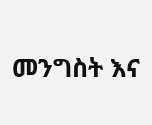መንግስት እና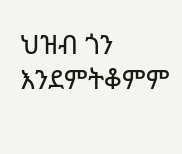ህዝብ ጎን እንደምትቆምም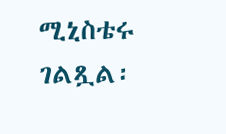ሚኒስቴሩ ገልጿል፡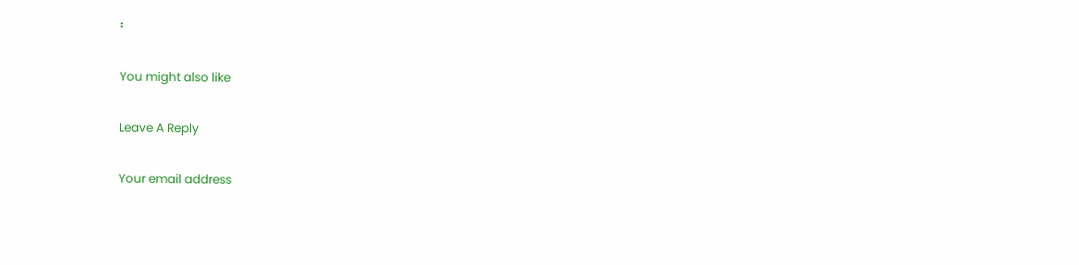፡

You might also like

Leave A Reply

Your email address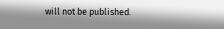will not be published.